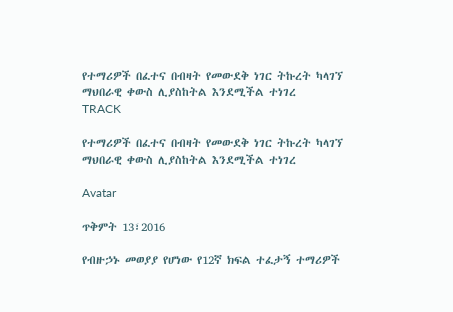የተማሪዎች በፈተና በብዛት የመውደቅ ነገር ትኩረት ካላገኘ ማህበራዊ ቀውስ ሊያስከትል እንደሚችል ተነገረ
TRACK

የተማሪዎች በፈተና በብዛት የመውደቅ ነገር ትኩረት ካላገኘ ማህበራዊ ቀውስ ሊያስከትል እንደሚችል ተነገረ

Avatar

ጥቅምት 13፣2016

የብዙኃኑ መወያያ የሆነው የ12ኛ ክፍል ተፈታኝ ተማሪዎች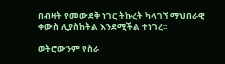በብዛት የመውደቅ ነገር ትኩረት ካላገኘ ማህበራዊ ቀውስ ሊያስከትል እንደሚችል ተነገረ፡፡

ወትሮውንም የስራ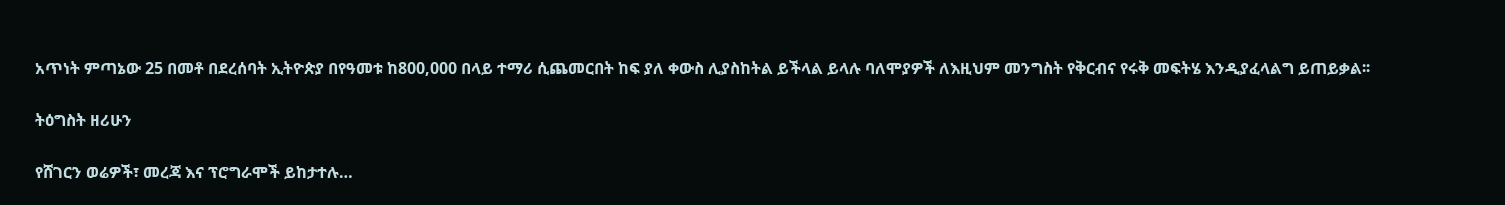አጥነት ምጣኔው 25 በመቶ በደረሰባት ኢትዮጵያ በየዓመቱ ከ800,000 በላይ ተማሪ ሲጨመርበት ከፍ ያለ ቀውስ ሊያስከትል ይችላል ይላሉ ባለሞያዎች ለእዚህም መንግስት የቅርብና የሩቅ መፍትሄ እንዲያፈላልግ ይጠይቃል፡፡

ትዕግስት ዘሪሁን

የሸገርን ወሬዎች፣ መረጃ እና ፕሮግራሞች ይከታተሉ…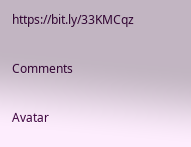https://bit.ly/33KMCqz

Comments

Avatar